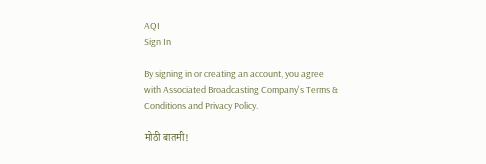AQI
Sign In

By signing in or creating an account, you agree with Associated Broadcasting Company's Terms & Conditions and Privacy Policy.

मोठी बातमी!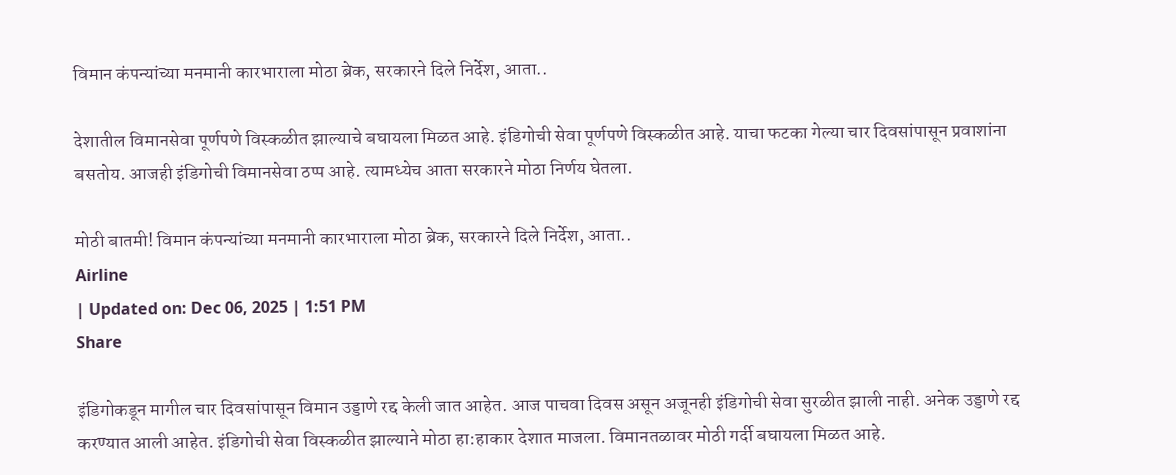विमान कंपन्यांच्या मनमानी कारभाराला मोठा ब्रेक, सरकारने दिले निर्देश, आता..

देशातील विमानसेवा पूर्णपणे विस्कळीत झाल्याचे बघायला मिळत आहे. इंडिगोची सेवा पूर्णपणे विस्कळीत आहे. याचा फटका गेल्या चार दिवसांपासून प्रवाशांना बसतोय. आजही इंडिगोची विमानसेवा ठप्प आहे. त्यामध्येच आता सरकारने मोठा निर्णय घेतला.

मोठी बातमी! विमान कंपन्यांच्या मनमानी कारभाराला मोठा ब्रेक, सरकारने दिले निर्देश, आता..
Airline
| Updated on: Dec 06, 2025 | 1:51 PM
Share

इंडिगोकडून मागील चार दिवसांपासून विमान उड्डाणे रद्द केली जात आहेत. आज पाचवा दिवस असून अजूनही इंडिगोची सेवा सुरळीत झाली नाही. अनेक उड्डाणे रद्द करण्यात आली आहेत. इंडिगोची सेवा विस्कळीत झाल्याने मोठा हा:हाकार देशात माजला. विमानतळावर मोठी गर्दी बघायला मिळत आहे.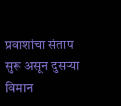प्रवाशांचा संताप सुरू असून दुसऱ्या विमान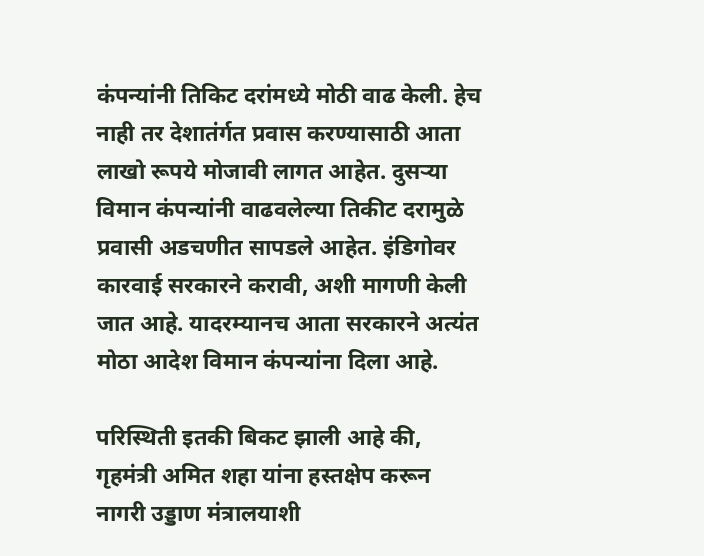कंपन्यांनी तिकिट दरांमध्ये मोठी वाढ केली. हेच नाही तर देशातंर्गत प्रवास करण्यासाठी आता लाखो रूपये मोजावी लागत आहेत. दुसऱ्या विमान कंपन्यांनी वाढवलेल्या तिकीट दरामुळे प्रवासी अडचणीत सापडले आहेत. इंडिगोवर कारवाई सरकारने करावी, अशी मागणी केली जात आहे. यादरम्यानच आता सरकारने अत्यंत मोठा आदेश विमान कंपन्यांना दिला आहे.

परिस्थिती इतकी बिकट झाली आहे की, गृहमंत्री अमित शहा यांना हस्तक्षेप करून नागरी उड्डाण मंत्रालयाशी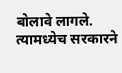बोलावे लागले. त्यामध्येच सरकारने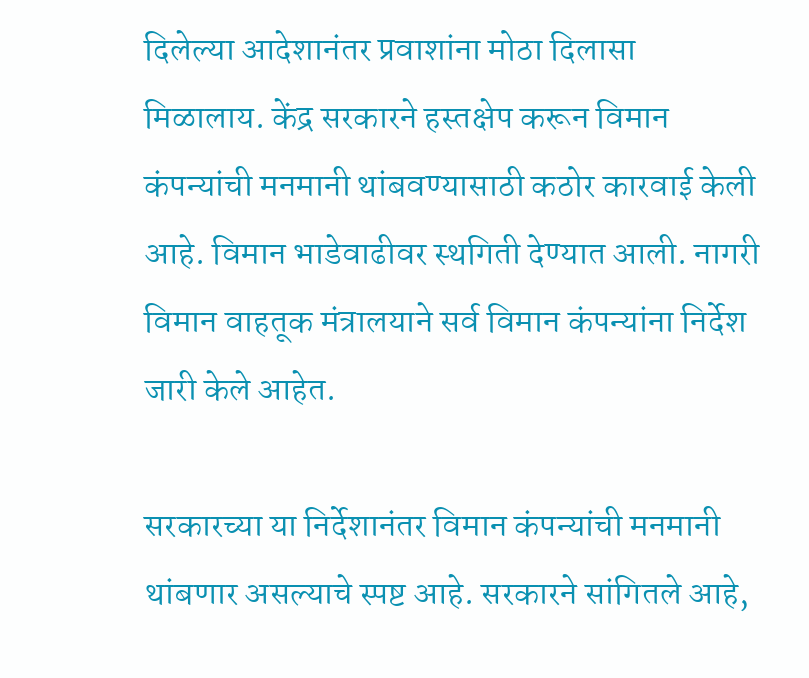दिलेल्या आदेशानंतर प्रवाशांना मोठा दिलासा मिळालाय. केंद्र सरकारने हस्तक्षेप करून विमान कंपन्यांची मनमानी थांबवण्यासाठी कठोर कारवाई केली आहे. विमान भाडेवाढीवर स्थगिती देण्यात आली. नागरी विमान वाहतूक मंत्रालयाने सर्व विमान कंपन्यांना निर्देश जारी केले आहेत.

सरकारच्या या निर्देशानंतर विमान कंपन्यांची मनमानी थांबणार असल्याचे स्पष्ट आहे. सरकारने सांगितले आहे,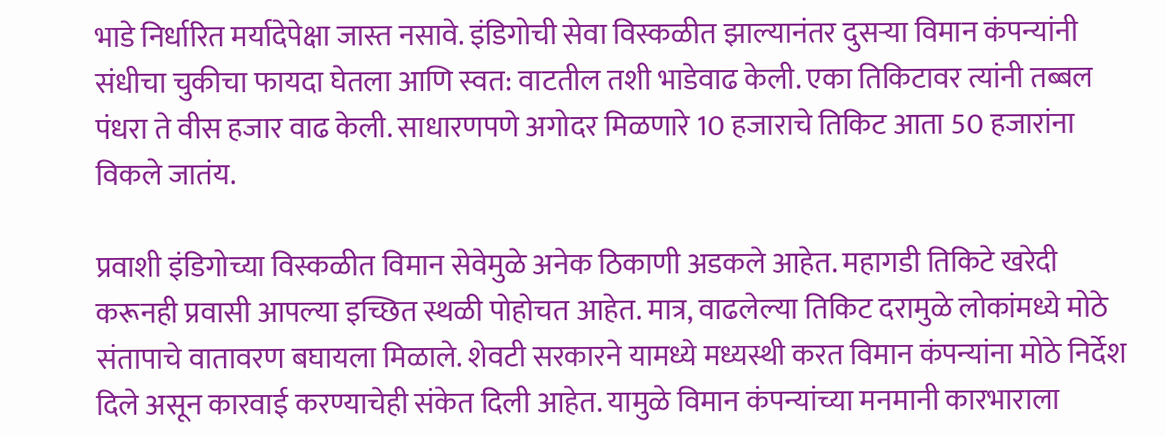भाडे निर्धारित मर्यादेपेक्षा जास्त नसावे. इंडिगोची सेवा विस्कळीत झाल्यानंतर दुसऱ्या विमान कंपन्यांनी संधीचा चुकीचा फायदा घेतला आणि स्वत: वाटतील तशी भाडेवाढ केली. एका तिकिटावर त्यांनी तब्बल पंधरा ते वीस हजार वाढ केली. साधारणपणे अगोदर मिळणारे 10 हजाराचे तिकिट आता 50 हजारांना विकले जातंय.

प्रवाशी इंडिगोच्या विस्कळीत विमान सेवेमुळे अनेक ठिकाणी अडकले आहेत. महागडी तिकिटे खरेदी करूनही प्रवासी आपल्या इच्छित स्थळी पोहोचत आहेत. मात्र, वाढलेल्या तिकिट दरामुळे लोकांमध्ये मोठे संतापाचे वातावरण बघायला मिळाले. शेवटी सरकारने यामध्ये मध्यस्थी करत विमान कंपन्यांना मोठे निर्देश दिले असून कारवाई करण्याचेही संकेत दिली आहेत. यामुळे विमान कंपन्यांच्या मनमानी कारभाराला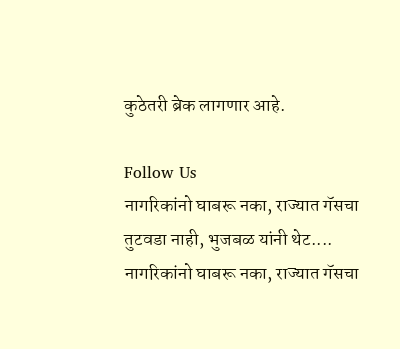कुठेतरी ब्रेक लागणार आहे.

Follow Us
नागरिकांनो घाबरू नका, राज्यात गॅसचा तुटवडा नाही, भुजबळ यांनी थेट....
नागरिकांनो घाबरू नका, राज्यात गॅसचा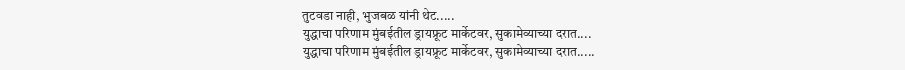तुटवडा नाही, भुजबळ यांनी थेट.....
युद्धाचा परिणाम मुंबईतील ड्रायफ्रूट मार्केटवर, सुकामेव्याच्या दरात....
युद्धाचा परिणाम मुंबईतील ड्रायफ्रूट मार्केटवर, सुकामेव्याच्या दरात.....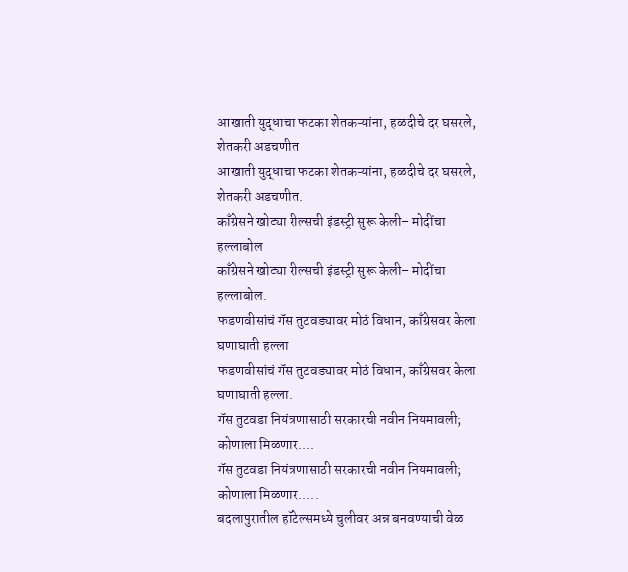आखाती युद्धाचा फटका शेतकऱ्यांना, हळदीचे दर घसरले, शेतकरी अडचणीत
आखाती युद्धाचा फटका शेतकऱ्यांना, हळदीचे दर घसरले, शेतकरी अडचणीत.
काँग्रेसने खोट्या रील्सची इंडस्ट्री सुरू केली– मोदींचा हल्लाबोल
काँग्रेसने खोट्या रील्सची इंडस्ट्री सुरू केली– मोदींचा हल्लाबोल.
फडणवीसांचं गॅस तुटवड्यावर मोठं विधान, काँग्रेसवर केला घणाघाती हल्ला
फडणवीसांचं गॅस तुटवड्यावर मोठं विधान, काँग्रेसवर केला घणाघाती हल्ला.
गॅस तुटवडा नियंत्रणासाठी सरकारची नवीन नियमावली; कोणाला मिळणार....
गॅस तुटवडा नियंत्रणासाठी सरकारची नवीन नियमावली; कोणाला मिळणार.....
बदलापुरातील हॉटेल्समध्ये चुलीवर अन्न बनवण्याची वेळ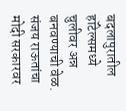बदलापुरातील हॉटेल्समध्ये चुलीवर अन्न बनवण्याची वेळ.
संजय राऊतांचा मोदी सरकारवर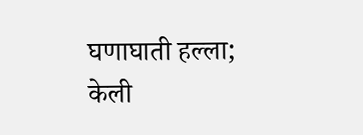घणाघाती हल्ला; केली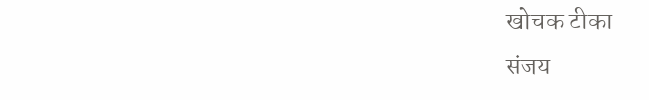खोचक टीका
संजय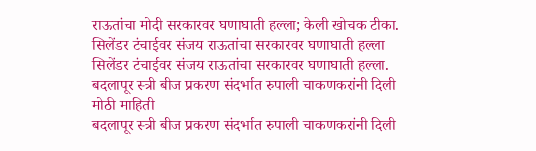राऊतांचा मोदी सरकारवर घणाघाती हल्ला; केली खोचक टीका.
सिलेंडर टंचाईवर संजय राऊतांचा सरकारवर घणाघाती हल्ला
सिलेंडर टंचाईवर संजय राऊतांचा सरकारवर घणाघाती हल्ला.
बदलापूर स्त्री बीज प्रकरण संदर्भात रुपाली चाकणकरांनी दिली मोठी माहिती
बदलापूर स्त्री बीज प्रकरण संदर्भात रुपाली चाकणकरांनी दिली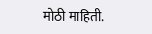मोठी माहिती.